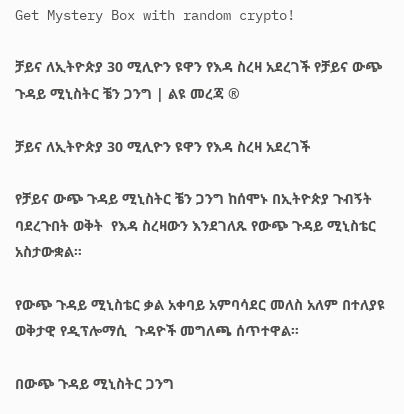Get Mystery Box with random crypto!

ቻይና ለኢትዮጵያ 30 ሚሊዮን ዩዋን የእዳ ስረዛ አደረገች የቻይና ውጭ ጉዳይ ሚኒስትር ቼን ጋንግ | ልዩ መረጃ ®

ቻይና ለኢትዮጵያ 30 ሚሊዮን ዩዋን የእዳ ስረዛ አደረገች

የቻይና ውጭ ጉዳይ ሚኒስትር ቼን ጋንግ ከሰሞኑ በኢትዮጵያ ጉብኝት ባደረጉበት ወቅት  የእዳ ስረዛውን እንደገለጹ የውጭ ጉዳይ ሚኒስቴር አስታውቋል።

የውጭ ጉዳይ ሚኒስቴር ቃል አቀባይ አምባሳደር መለስ አለም በተለያዩ ወቅታዊ የዲፕሎማሲ  ጉዳዮች መግለጫ ሰጥተዋል።

በውጭ ጉዳይ ሚኒስትር ጋንግ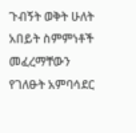ጉብኝት ወቅት ሁለት አበይት ስምምነቶች መፈረማቸውን የገለፁት አምባሳደር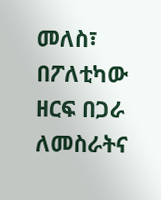መለስ፣ በፖለቲካው ዘርፍ በጋራ ለመስራትና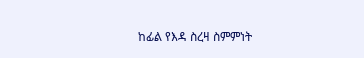ከፊል የእዳ ስረዛ ስምምነት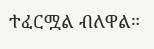ተፈርሟል ብለዋል።